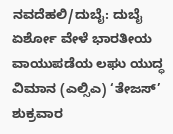ನವದೆಹಲಿ/ದುಬೈ: ದುಬೈ ಏರ್ಶೋ ವೇಳೆ ಭಾರತೀಯ ವಾಯುಪಡೆಯ ಲಘು ಯುದ್ಧ ವಿಮಾನ (ಎಲ್ಸಿಎ) ‘ತೇಜಸ್’ ಶುಕ್ರವಾರ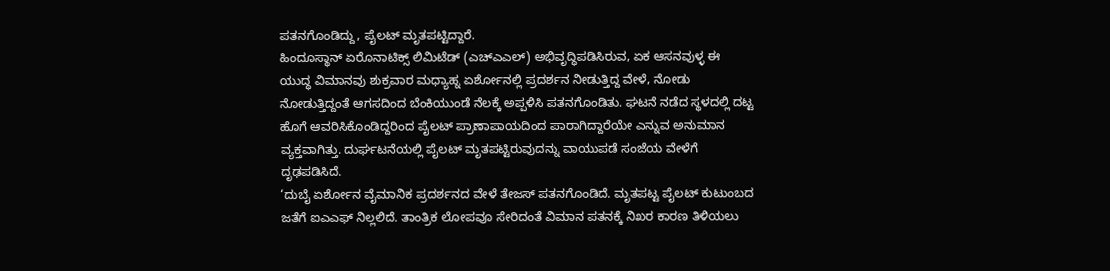ಪತನಗೊಂಡಿದ್ದು, ಪೈಲಟ್ ಮೃತಪಟ್ಟಿದ್ದಾರೆ.
ಹಿಂದೂಸ್ಥಾನ್ ಏರೊನಾಟಿಕ್ಸ್ ಲಿಮಿಟೆಡ್ (ಎಚ್ಎಎಲ್) ಅಭಿವೃದ್ಧಿಪಡಿಸಿರುವ, ಏಕ ಆಸನವುಳ್ಳ ಈ ಯುದ್ಧ ವಿಮಾನವು ಶುಕ್ರವಾರ ಮಧ್ಯಾಹ್ನ ಏರ್ಶೋನಲ್ಲಿ ಪ್ರದರ್ಶನ ನೀಡುತ್ತಿದ್ದ ವೇಳೆ, ನೋಡು ನೋಡುತ್ತಿದ್ದಂತೆ ಆಗಸದಿಂದ ಬೆಂಕಿಯುಂಡೆ ನೆಲಕ್ಕೆ ಅಪ್ಪಳಿಸಿ ಪತನಗೊಂಡಿತು. ಘಟನೆ ನಡೆದ ಸ್ಥಳದಲ್ಲಿ ದಟ್ಟ ಹೊಗೆ ಆವರಿಸಿಕೊಂಡಿದ್ದರಿಂದ ಪೈಲಟ್ ಪ್ರಾಣಾಪಾಯದಿಂದ ಪಾರಾಗಿದ್ದಾರೆಯೇ ಎನ್ನುವ ಅನುಮಾನ ವ್ಯಕ್ತವಾಗಿತ್ತು. ದುರ್ಘಟನೆಯಲ್ಲಿ ಪೈಲಟ್ ಮೃತಪಟ್ಟಿರುವುದನ್ನು ವಾಯುಪಡೆ ಸಂಜೆಯ ವೇಳೆಗೆ ದೃಢಪಡಿಸಿದೆ.
‘ದುಬೈ ಏರ್ಶೋನ ವೈಮಾನಿಕ ಪ್ರದರ್ಶನದ ವೇಳೆ ತೇಜಸ್ ಪತನಗೊಂಡಿದೆ. ಮೃತಪಟ್ಟ ಪೈಲಟ್ ಕುಟುಂಬದ ಜತೆಗೆ ಐಎಎಫ್ ನಿಲ್ಲಲಿದೆ. ತಾಂತ್ರಿಕ ಲೋಪವೂ ಸೇರಿದಂತೆ ವಿಮಾನ ಪತನಕ್ಕೆ ನಿಖರ ಕಾರಣ ತಿಳಿಯಲು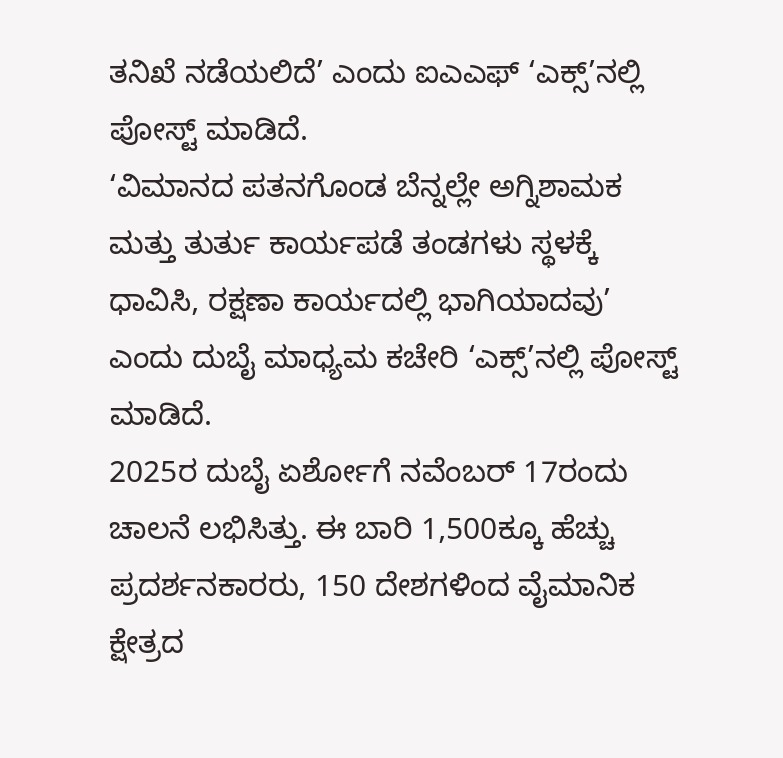ತನಿಖೆ ನಡೆಯಲಿದೆ’ ಎಂದು ಐಎಎಫ್ ‘ಎಕ್ಸ್’ನಲ್ಲಿ ಪೋಸ್ಟ್ ಮಾಡಿದೆ.
‘ವಿಮಾನದ ಪತನಗೊಂಡ ಬೆನ್ನಲ್ಲೇ ಅಗ್ನಿಶಾಮಕ ಮತ್ತು ತುರ್ತು ಕಾರ್ಯಪಡೆ ತಂಡಗಳು ಸ್ಥಳಕ್ಕೆ ಧಾವಿಸಿ, ರಕ್ಷಣಾ ಕಾರ್ಯದಲ್ಲಿ ಭಾಗಿಯಾದವು’ ಎಂದು ದುಬೈ ಮಾಧ್ಯಮ ಕಚೇರಿ ‘ಎಕ್ಸ್’ನಲ್ಲಿ ಪೋಸ್ಟ್ ಮಾಡಿದೆ.
2025ರ ದುಬೈ ಏರ್ಶೋಗೆ ನವೆಂಬರ್ 17ರಂದು ಚಾಲನೆ ಲಭಿಸಿತ್ತು. ಈ ಬಾರಿ 1,500ಕ್ಕೂ ಹೆಚ್ಚು ಪ್ರದರ್ಶನಕಾರರು, 150 ದೇಶಗಳಿಂದ ವೈಮಾನಿಕ ಕ್ಷೇತ್ರದ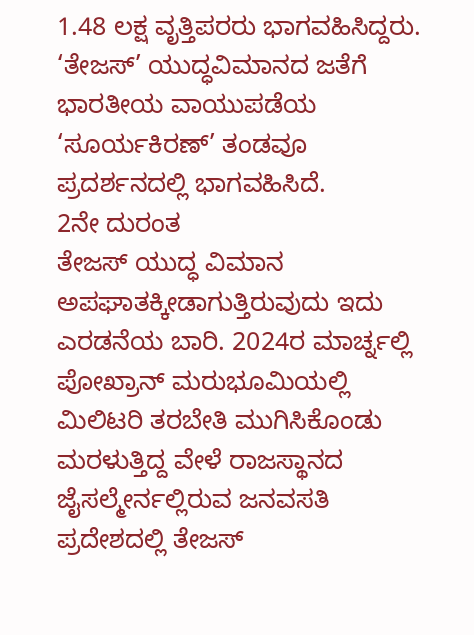1.48 ಲಕ್ಷ ವೃತ್ತಿಪರರು ಭಾಗವಹಿಸಿದ್ದರು. ‘ತೇಜಸ್’ ಯುದ್ಧವಿಮಾನದ ಜತೆಗೆ ಭಾರತೀಯ ವಾಯುಪಡೆಯ ‘ಸೂರ್ಯಕಿರಣ್’ ತಂಡವೂ ಪ್ರದರ್ಶನದಲ್ಲಿ ಭಾಗವಹಿಸಿದೆ.
2ನೇ ದುರಂತ
ತೇಜಸ್ ಯುದ್ಧ ವಿಮಾನ ಅಪಘಾತಕ್ಕೀಡಾಗುತ್ತಿರುವುದು ಇದು ಎರಡನೆಯ ಬಾರಿ. 2024ರ ಮಾರ್ಚ್ನಲ್ಲಿ ಪೋಖ್ರಾನ್ ಮರುಭೂಮಿಯಲ್ಲಿ ಮಿಲಿಟರಿ ತರಬೇತಿ ಮುಗಿಸಿಕೊಂಡು ಮರಳುತ್ತಿದ್ದ ವೇಳೆ ರಾಜಸ್ಥಾನದ ಜೈಸಲ್ಮೇರ್ನಲ್ಲಿರುವ ಜನವಸತಿ ಪ್ರದೇಶದಲ್ಲಿ ತೇಜಸ್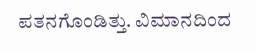ಪತನಗೊಂಡಿತ್ತು. ವಿಮಾನದಿಂದ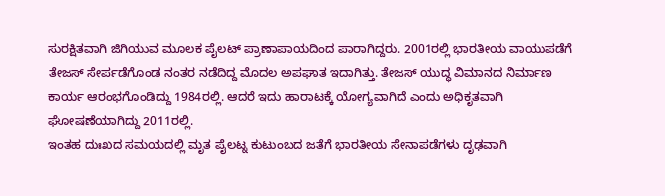ಸುರಕ್ಷಿತವಾಗಿ ಜಿಗಿಯುವ ಮೂಲಕ ಪೈಲಟ್ ಪ್ರಾಣಾಪಾಯದಿಂದ ಪಾರಾಗಿದ್ದರು. 2001ರಲ್ಲಿ ಭಾರತೀಯ ವಾಯುಪಡೆಗೆ ತೇಜಸ್ ಸೇರ್ಪಡೆಗೊಂಡ ನಂತರ ನಡೆದಿದ್ದ ಮೊದಲ ಅಪಘಾತ ಇದಾಗಿತ್ತು. ತೇಜಸ್ ಯುದ್ಧ ವಿಮಾನದ ನಿರ್ಮಾಣ ಕಾರ್ಯ ಆರಂಭಗೊಂಡಿದ್ದು 1984ರಲ್ಲಿ. ಆದರೆ ಇದು ಹಾರಾಟಕ್ಕೆ ಯೋಗ್ಯವಾಗಿದೆ ಎಂದು ಅಧಿಕೃತವಾಗಿ ಘೋಷಣೆಯಾಗಿದ್ದು 2011ರಲ್ಲಿ.
ಇಂತಹ ದುಃಖದ ಸಮಯದಲ್ಲಿ ಮೃತ ಪೈಲಟ್ನ ಕುಟುಂಬದ ಜತೆಗೆ ಭಾರತೀಯ ಸೇನಾಪಡೆಗಳು ದೃಢವಾಗಿ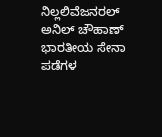ನಿಲ್ಲಲಿವೆಜನರಲ್ ಅನಿಲ್ ಚೌಹಾಣ್ ಭಾರತೀಯ ಸೇನಾ ಪಡೆಗಳ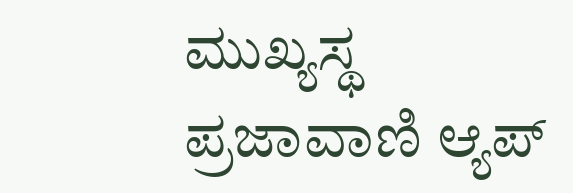ಮುಖ್ಯಸ್ಥ
ಪ್ರಜಾವಾಣಿ ಆ್ಯಪ್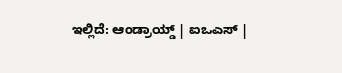ಇಲ್ಲಿದೆ: ಆಂಡ್ರಾಯ್ಡ್ | ಐಒಎಸ್ |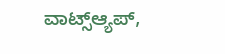ವಾಟ್ಸ್ಆ್ಯಪ್,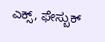ಎಕ್ಸ್, ಫೇಸ್ಬುಕ್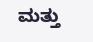ಮತ್ತು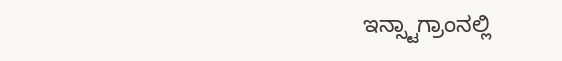ಇನ್ಸ್ಟಾಗ್ರಾಂನಲ್ಲಿ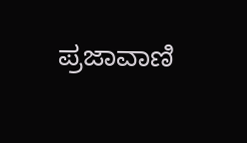ಪ್ರಜಾವಾಣಿ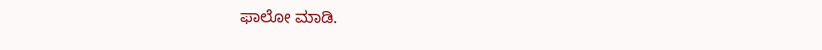ಫಾಲೋ ಮಾಡಿ.